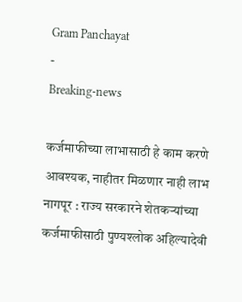Gram Panchayat
-
Breaking-news

कर्जमाफीच्या लाभासाठी हे काम करणे आवश्यक, नाहीतर मिळणार नाही लाभ
नागपूर : राज्य सरकारने शेतकऱ्यांच्या कर्जमाफीसाठी पुण्यश्लोक अहिल्यादेवी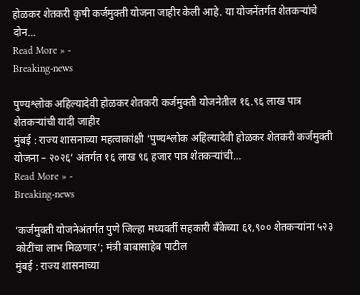होळकर शेतकरी कृषी कर्जमुक्ती योजना जाहीर केली आहे. या योजनेंतर्गत शेतकऱ्यांचे दोन…
Read More » -
Breaking-news

पुण्यश्लोक अहिल्यादेवी होळकर शेतकरी कर्जमुक्ती योजनेतील १६.९६ लाख पात्र शेतकऱ्यांची यादी जाहीर
मुंबई : राज्य शासनाच्या महत्वाकांक्षी ‘पुण्यश्लोक अहिल्यादेवी होळकर शेतकरी कर्जमुक्ती योजना – २०२६’ अंतर्गत १६ लाख ९६ हजार पात्र शेतकऱ्यांची…
Read More » -
Breaking-news

‘कर्जमुक्ती योजनेअंतर्गत पुणे जिल्हा मध्यवर्ती सहकारी बँकेच्या ६१,९०० शेतकऱ्यांना ५२३ कोटींचा लाभ मिळणार’; मंत्री बाबासाहेब पाटील
मुंबई : राज्य शासनाच्या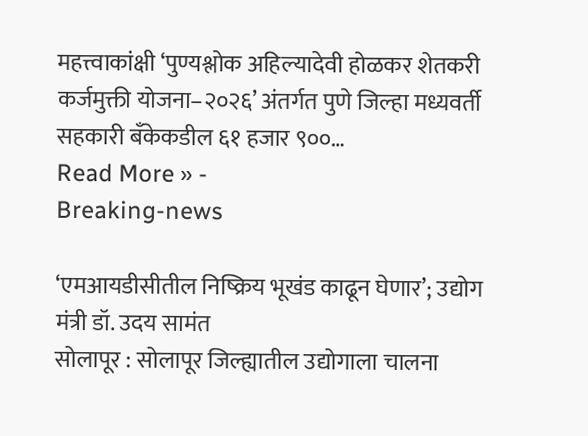महत्त्वाकांक्षी ‘पुण्यश्लोक अहिल्यादेवी होळकर शेतकरी कर्जमुक्ती योजना–२०२६’ अंतर्गत पुणे जिल्हा मध्यवर्ती सहकारी बँकेकडील ६१ हजार ९००…
Read More » -
Breaking-news

‘एमआयडीसीतील निष्क्रिय भूखंड काढून घेणार’; उद्योग मंत्री डॉ. उदय सामंत
सोलापूर : सोलापूर जिल्ह्यातील उद्योगाला चालना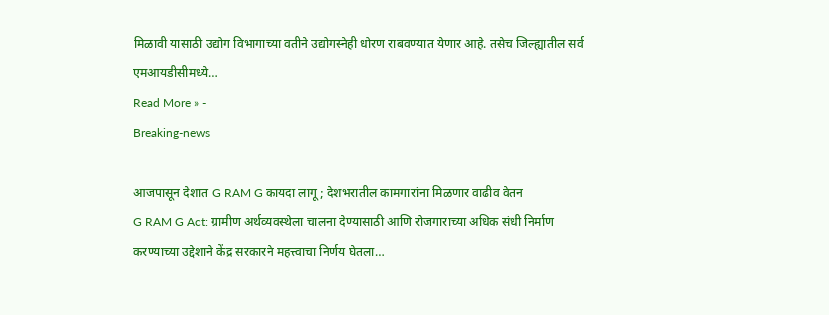मिळावी यासाठी उद्योग विभागाच्या वतीने उद्योगस्नेही धोरण राबवण्यात येणार आहे. तसेच जिल्ह्यातील सर्व एमआयडीसीमध्ये…
Read More » -
Breaking-news

आजपासून देशात G RAM G कायदा लागू ; देशभरातील कामगारांना मिळणार वाढीव वेतन
G RAM G Act: ग्रामीण अर्थव्यवस्थेला चालना देण्यासाठी आणि रोजगाराच्या अधिक संधी निर्माण करण्याच्या उद्देशाने केंद्र सरकारने महत्त्वाचा निर्णय घेतला…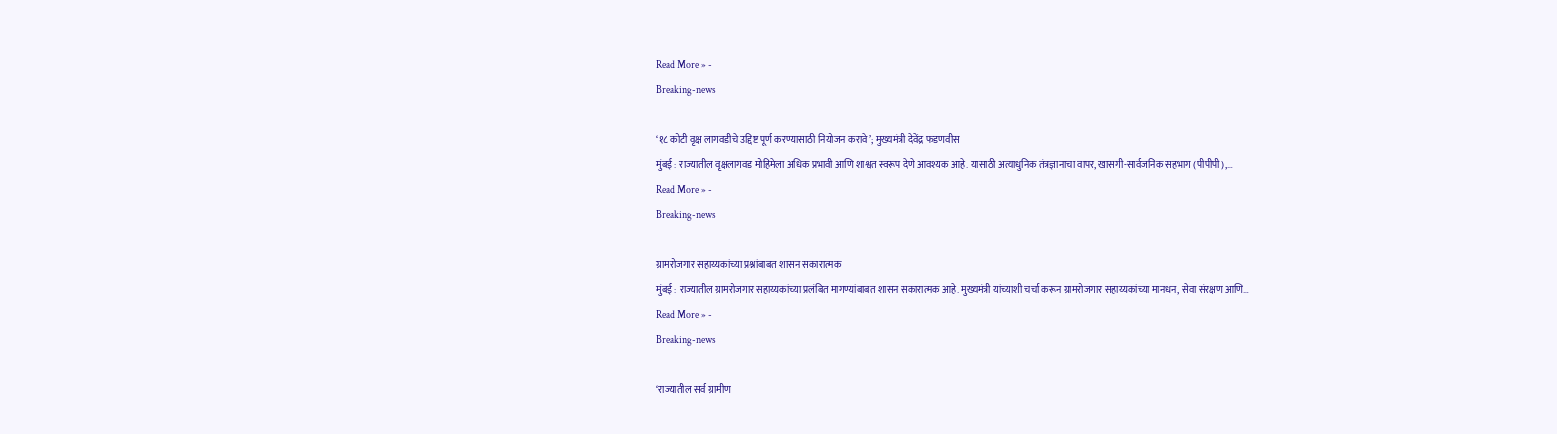Read More » -
Breaking-news

‘१८ कोटी वृक्ष लागवडीचे उद्दिष्ट पूर्ण करण्यासाठी नियोजन करावे’; मुख्यमंत्री देवेंद्र फडणवीस
मुंबई : राज्यातील वृक्षलागवड मोहिमेला अधिक प्रभावी आणि शाश्वत स्वरूप देणे आवश्यक आहे. यासाठी अत्याधुनिक तंत्रज्ञानाचा वापर, खासगी-सार्वजनिक सहभाग (पीपीपी),…
Read More » -
Breaking-news

ग्रामरोजगार सहाय्यकांच्या प्रश्नांबाबत शासन सकारात्मक
मुंबई : राज्यातील ग्रामरोजगार सहाय्यकांच्या प्रलंबित मागण्यांबाबत शासन सकारात्मक आहे. मुख्यमंत्री यांच्याशी चर्चा करून ग्रामरोजगार सहाय्यकांच्या मानधन, सेवा संरक्षण आणि…
Read More » -
Breaking-news

‘राज्यातील सर्व ग्रामीण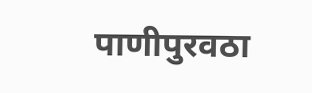पाणीपुरवठा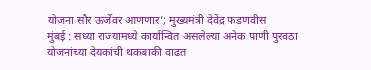योजना सौर ऊर्जेवर आणणार’; मुख्यमंत्री देवेंद्र फडणवीस
मुंबई : सध्या राज्यामध्ये कार्यान्वित असलेल्या अनेक पाणी पुरवठा योजनांच्या देयकांची थकबाकी वाढत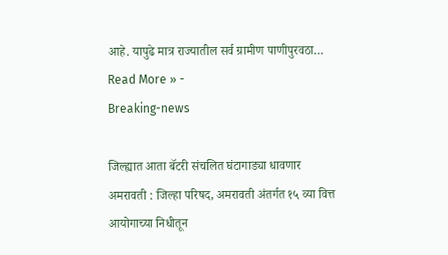आहे. यापुढे मात्र राज्यातील सर्व ग्रामीण पाणीपुरवठा…
Read More » -
Breaking-news

जिल्ह्यात आता बॅटरी संचलित घंटागाड्या धावणार
अमरावती : जिल्हा परिषद, अमरावती अंतर्गत १५ व्या वित्त आयोगाच्या निधीतून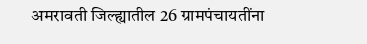अमरावती जिल्ह्यातील 26 ग्रामपंचायतींना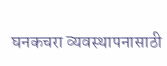घनकचरा व्यवस्थापनासाठी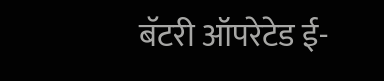बॅटरी ऑपरेटेड ई-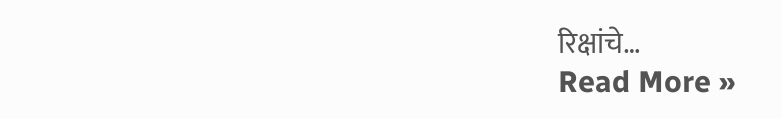रिक्षांचे…
Read More »